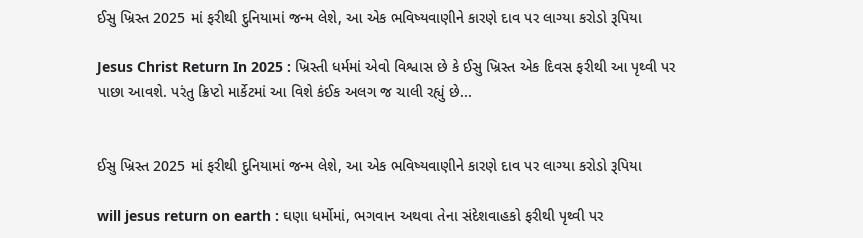ઈસુ ખ્રિસ્ત 2025 માં ફરીથી દુનિયામાં જન્મ લેશે, આ એક ભવિષ્યવાણીને કારણે દાવ પર લાગ્યા કરોડો રૂપિયા

Jesus Christ Return In 2025 : ખ્રિસ્તી ધર્મમાં એવો વિશ્વાસ છે કે ઈસુ ખ્રિસ્ત એક દિવસ ફરીથી આ પૃથ્વી પર પાછા આવશે. પરંતુ ક્રિપ્ટો માર્કેટમાં આ વિશે કંઈક અલગ જ ચાલી રહ્યું છે...


ઈસુ ખ્રિસ્ત 2025 માં ફરીથી દુનિયામાં જન્મ લેશે, આ એક ભવિષ્યવાણીને કારણે દાવ પર લાગ્યા કરોડો રૂપિયા

will jesus return on earth : ઘણા ધર્મોમાં, ભગવાન અથવા તેના સંદેશવાહકો ફરીથી પૃથ્વી પર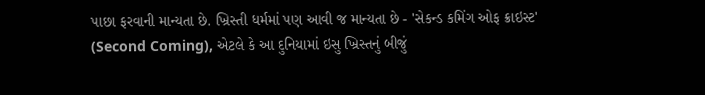પાછા ફરવાની માન્યતા છે. ખ્રિસ્તી ધર્મમાં પણ આવી જ માન્યતા છે - 'સેકન્ડ કમિંગ ઓફ ક્રાઇસ્ટ' (Second Coming), એટલે કે આ દુનિયામાં ઇસુ ખ્રિસ્તનું બીજું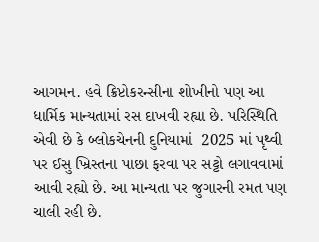આગમન. હવે ક્રિપ્ટોકરન્સીના શોખીનો પણ આ ધાર્મિક માન્યતામાં રસ દાખવી રહ્યા છે. પરિસ્થિતિ એવી છે કે બ્લોકચેનની દુનિયામાં  2025 માં પૃથ્વી પર ઈસુ ખ્રિસ્તના પાછા ફરવા પર સટ્ટો લગાવવામાં આવી રહ્યો છે. આ માન્યતા પર જુગારની રમત પણ ચાલી રહી છે.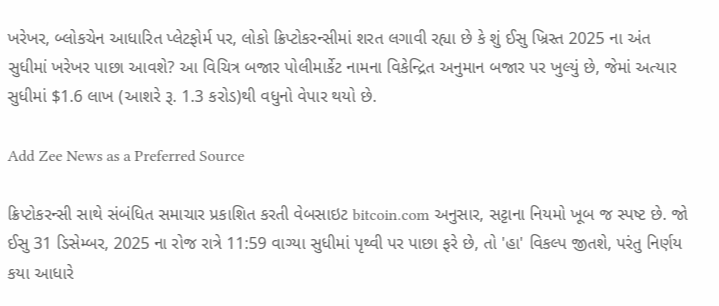ખરેખર, બ્લોકચેન આધારિત પ્લેટફોર્મ પર, લોકો ક્રિપ્ટોકરન્સીમાં શરત લગાવી રહ્યા છે કે શું ઈસુ ખ્રિસ્ત 2025 ના અંત સુધીમાં ખરેખર પાછા આવશે? આ વિચિત્ર બજાર પોલીમાર્કેટ નામના વિકેન્દ્રિત અનુમાન બજાર પર ખુલ્યું છે, જેમાં અત્યાર સુધીમાં $1.6 લાખ (આશરે રૂ. 1.3 કરોડ)થી વધુનો વેપાર થયો છે.

Add Zee News as a Preferred Source

ક્રિપ્ટોકરન્સી સાથે સંબંધિત સમાચાર પ્રકાશિત કરતી વેબસાઇટ bitcoin.com અનુસાર, સટ્ટાના નિયમો ખૂબ જ સ્પષ્ટ છે. જો ઈસુ 31 ડિસેમ્બર, 2025 ના રોજ રાત્રે 11:59 વાગ્યા સુધીમાં પૃથ્વી પર પાછા ફરે છે, તો 'હા' વિકલ્પ જીતશે, પરંતુ નિર્ણય કયા આધારે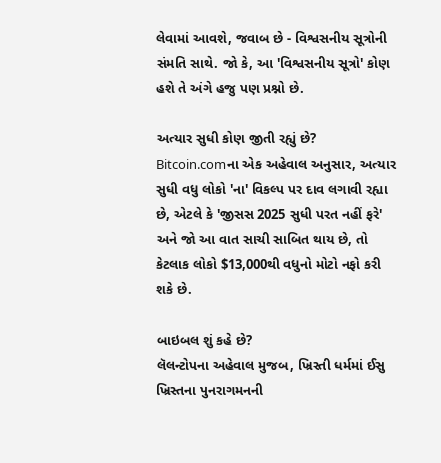લેવામાં આવશે, જવાબ છે - વિશ્વસનીય સૂત્રોની સંમતિ સાથે. જો કે, આ 'વિશ્વસનીય સૂત્રો' કોણ હશે તે અંગે હજુ પણ પ્રશ્નો છે.

અત્યાર સુધી કોણ જીતી રહ્યું છે?
Bitcoin.comના એક અહેવાલ અનુસાર, અત્યાર સુધી વધુ લોકો 'ના' વિકલ્પ પર દાવ લગાવી રહ્યા છે, એટલે કે 'જીસસ 2025 સુધી પરત નહીં ફરે' અને જો આ વાત સાચી સાબિત થાય છે, તો કેટલાક લોકો $13,000થી વધુનો મોટો નફો કરી શકે છે.

બાઇબલ શું કહે છે?
લૅલન્ટોપના અહેવાલ મુજબ, ખ્રિસ્તી ધર્મમાં ઈસુ ખ્રિસ્તના પુનરાગમનની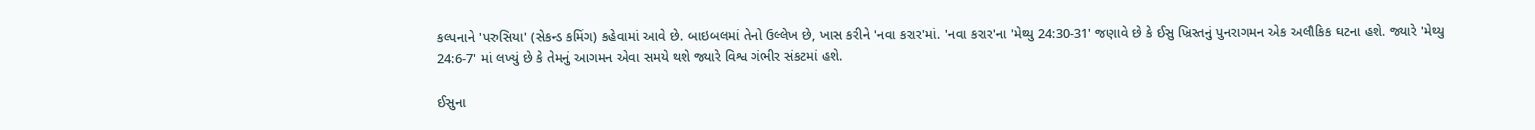કલ્પનાને 'પરુસિયા' (સેકન્ડ કમિંગ) કહેવામાં આવે છે. બાઇબલમાં તેનો ઉલ્લેખ છે, ખાસ કરીને 'નવા કરાર'માં. 'નવા કરાર'ના 'મેથ્યુ 24:30-31' જણાવે છે કે ઈસુ ખ્રિસ્તનું પુનરાગમન એક અલૌકિક ઘટના હશે. જ્યારે 'મેથ્યુ 24:6-7' માં લખ્યું છે કે તેમનું આગમન એવા સમયે થશે જ્યારે વિશ્વ ગંભીર સંકટમાં હશે.

ઈસુના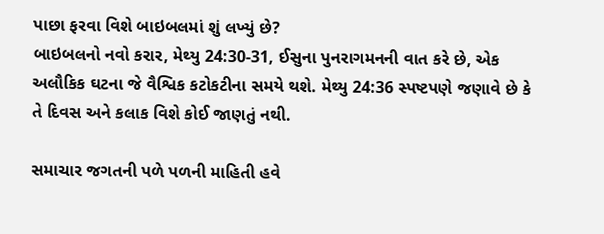પાછા ફરવા વિશે બાઇબલમાં શું લખ્યું છે?
બાઇબલનો નવો કરાર, મેથ્યુ 24:30-31, ઈસુના પુનરાગમનની વાત કરે છે, એક અલૌકિક ઘટના જે વૈશ્વિક કટોકટીના સમયે થશે. મેથ્યુ 24:36 સ્પષ્ટપણે જણાવે છે કે તે દિવસ અને કલાક વિશે કોઈ જાણતું નથી.

સમાચાર જગતની પળે પળની માહિતી હવે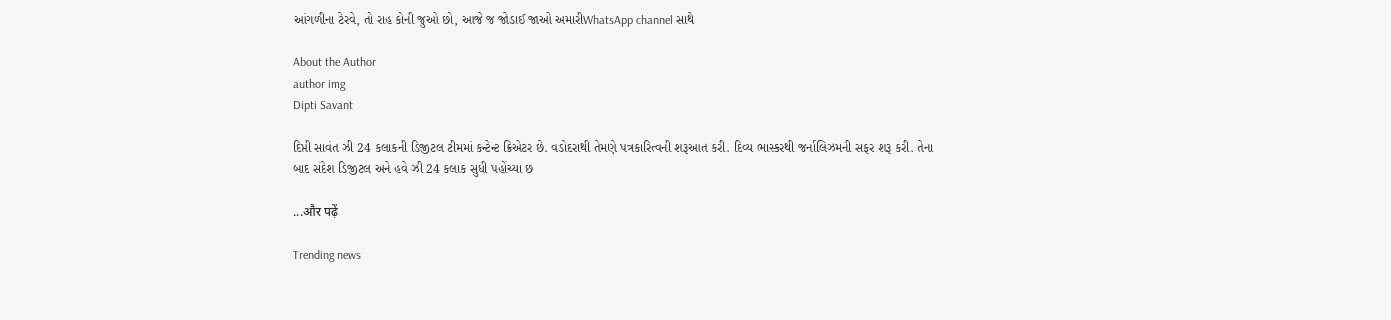આંગળીના ટેરવે, તો રાહ કોની જુઓ છો, આજે જ જોડાઈ જાઓ અમારીWhatsApp channel સાથે

About the Author
author img
Dipti Savant

દિપ્તી સાવંત ઝી 24 કલાકની ડિજીટલ ટીમમાં કન્ટેન્ટ ક્રિએટર છે. વડોદરાથી તેમણે પત્રકારિત્વની શરૂઆત કરી. દિવ્ય ભાસ્કરથી જર્નાલિઝમની સફર શરૂ કરી. તેના બાદ સંદેશ ડિજીટલ અને હવે ઝી 24 કલાક સુધી પહોંચ્યા છ

...और पढ़ें

Trending news